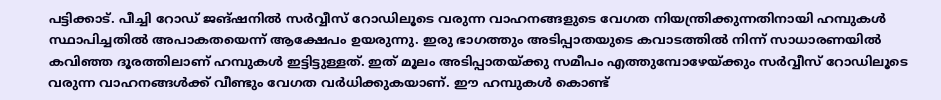പട്ടിക്കാട്. പീച്ചി റോഡ് ജങ്ഷനിൽ സർവ്വീസ് റോഡിലൂടെ വരുന്ന വാഹനങ്ങളുടെ വേഗത നിയന്ത്രിക്കുന്നതിനായി ഹമ്പുകൾ സ്ഥാപിച്ചതിൽ അപാകതയെന്ന് ആക്ഷേപം ഉയരുന്നു. ഇരു ഭാഗത്തും അടിപ്പാതയുടെ കവാടത്തിൽ നിന്ന് സാധാരണയിൽ കവിഞ്ഞ ദൂരത്തിലാണ് ഹമ്പുകൾ ഇട്ടിട്ടുള്ളത്. ഇത് മൂലം അടിപ്പാതയ്ക്കു സമീപം എത്തുമ്പോഴേയ്ക്കും സർവ്വീസ് റോഡിലൂടെ വരുന്ന വാഹനങ്ങൾക്ക് വീണ്ടും വേഗത വർധിക്കുകയാണ്. ഈ ഹമ്പുകൾ കൊണ്ട്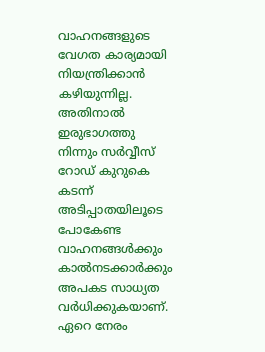വാഹനങ്ങളുടെ വേഗത കാര്യമായി നിയന്ത്രിക്കാൻ കഴിയുന്നില്ല. അതിനാൽ ഇരുഭാഗത്തു നിന്നും സർവ്വീസ് റോഡ് കുറുകെ കടന്ന് അടിപ്പാതയിലൂടെ
പോകേണ്ട വാഹനങ്ങൾക്കും കാൽനടക്കാർക്കും അപകട സാധ്യത വർധിക്കുകയാണ്.
ഏറെ നേരം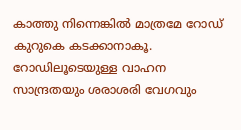കാത്തു നിന്നെങ്കിൽ മാത്രമേ റോഡ് കുറുകെ കടക്കാനാകൂ. റോഡിലൂടെയുള്ള വാഹന സാന്ദ്രതയും ശരാശരി വേഗവും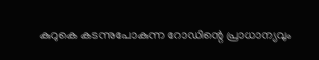കുറുകെ കടന്നുപോകുന്ന റോഡിന്റെ പ്രാധാന്യവും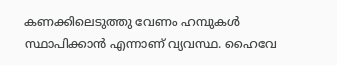കണക്കിലെടുത്തു വേണം ഹമ്പുകൾ സ്ഥാപിക്കാൻ എന്നാണ് വ്യവസ്ഥ. ഹൈവേ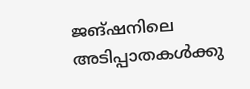ജങ്ഷനിലെ അടിപ്പാതകൾക്കു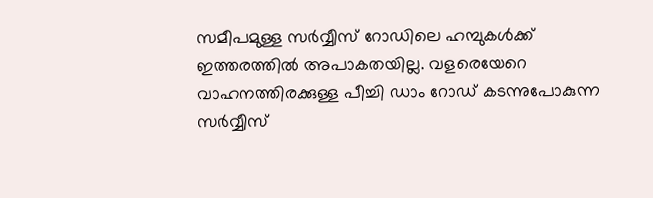സമീപമുള്ള സർവ്വീസ് റോഡിലെ ഹമ്പുകൾക്ക് ഇത്തരത്തിൽ അപാകതയില്ല. വളരെയേറെ വാഹനത്തിരക്കുള്ള പീച്ചി ഡാം റോഡ് കടന്നുപോകുന്ന സർവ്വീസ്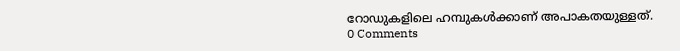റോഡുകളിലെ ഹമ്പുകൾക്കാണ് അപാകതയുള്ളത്.
0 Comments